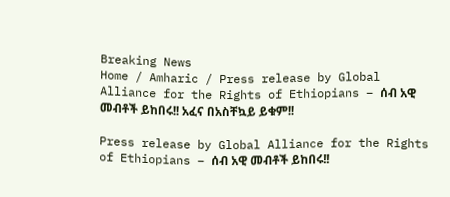Breaking News
Home / Amharic / Press release by Global Alliance for the Rights of Ethiopians – ሰብ አዊ መብቶች ይከበሩ!! አፈና በአስቸኳይ ይቁም!!

Press release by Global Alliance for the Rights of Ethiopians – ሰብ አዊ መብቶች ይከበሩ!!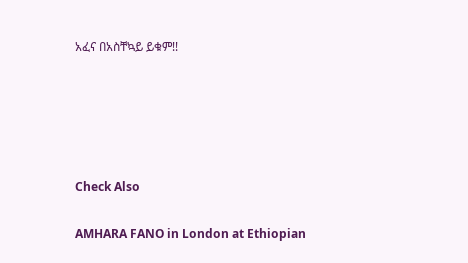አፈና በአስቸኳይ ይቁም!!





Check Also

AMHARA FANO in London at Ethiopian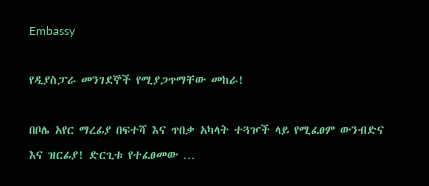Embassy

የዲያስፓራ መንገደኞች የሚያጋጥማቸው መከራ!

በቦሌ አየር ማረፊያ በፍተሻ እና ጥበቃ አካላት ተጓዦች ላይ የሚፈፀም ውንብድና እና ዝርፊያ! ድርጊቱ የተፈፀመው …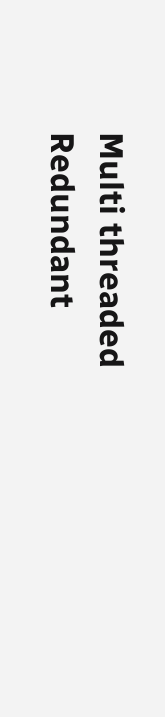Multi threaded Redundant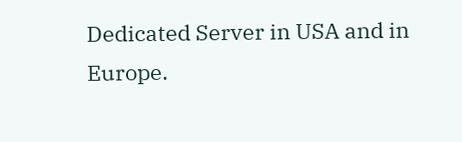Dedicated Server in USA and in Europe.